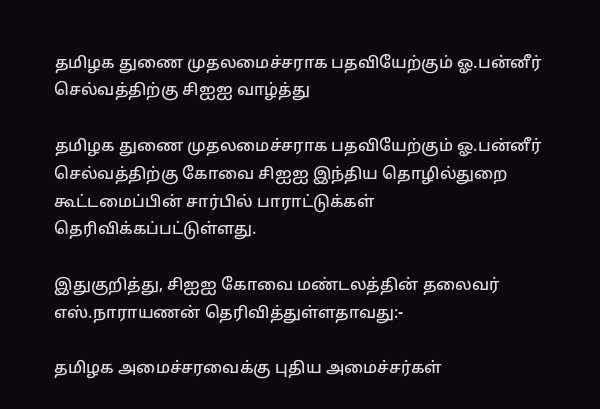தமிழக துணை முதலமைச்சராக பதவியேற்கும் ஓ.பன்னீர் செல்வத்திற்கு சிஐஐ வாழ்த்து

தமிழக துணை முதலமைச்சராக பதவியேற்கும் ஓ.பன்னீர் செல்வத்திற்கு கோவை சிஐஐ இந்திய தொழில்துறை கூட்டமைப்பின் சார்பில் பாராட்டுக்கள் தெரிவிக்கப்பட்டுள்ளது.

இதுகுறித்து, சிஐஐ கோவை மண்டலத்தின் தலைவர் எஸ்.நாராயணன் தெரிவித்துள்ளதாவது:-

தமிழக அமைச்சரவைக்கு புதிய அமைச்சர்கள்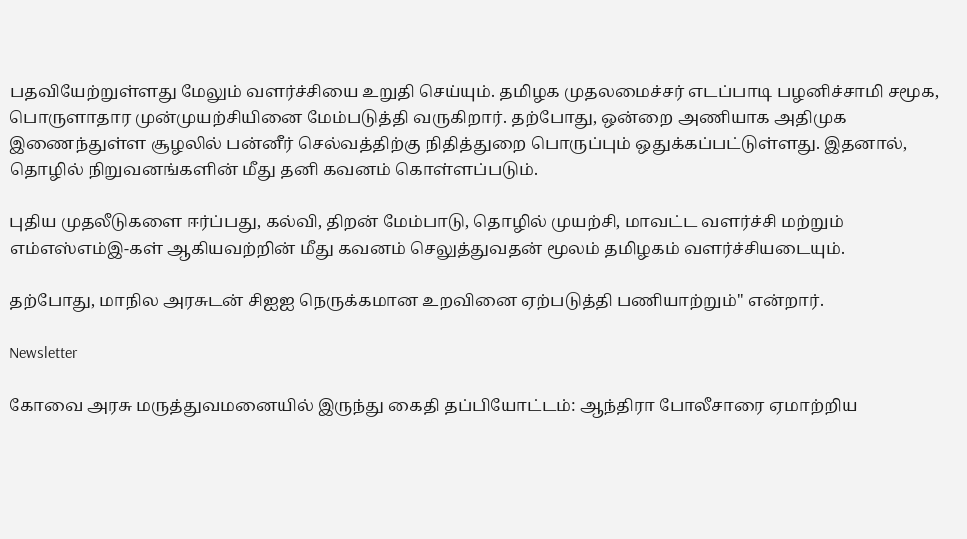பதவியேற்றுள்ளது மேலும் வளர்ச்சியை உறுதி செய்யும். தமிழக முதலமைச்சர் எடப்பாடி பழனிச்சாமி சமூக, பொருளாதார முன்முயற்சியினை மேம்படுத்தி வருகிறார். தற்போது, ஒன்றை அணியாக அதிமுக இணைந்துள்ள சூழலில் பன்னீர் செல்வத்திற்கு நிதித்துறை பொருப்பும் ஒதுக்கப்பட்டுள்ளது. இதனால், தொழில் நிறுவனங்களின் மீது தனி கவனம் கொள்ளப்படும்.

புதிய முதலீடுகளை ஈர்ப்பது, கல்வி, திறன் மேம்பாடு, தொழில் முயற்சி, மாவட்ட வளர்ச்சி மற்றும் எம்எஸ்எம்இ-கள் ஆகியவற்றின் மீது கவனம் செலுத்துவதன் மூலம் தமிழகம் வளர்ச்சியடையும்.

தற்போது, மாநில அரசுடன் சிஐஐ நெருக்கமான உறவினை ஏற்படுத்தி பணியாற்றும்" என்றார்.

Newsletter

கோவை அரசு மருத்துவமனையில் இருந்து கைதி தப்பியோட்டம்: ஆந்திரா போலீசாரை ஏமாற்றிய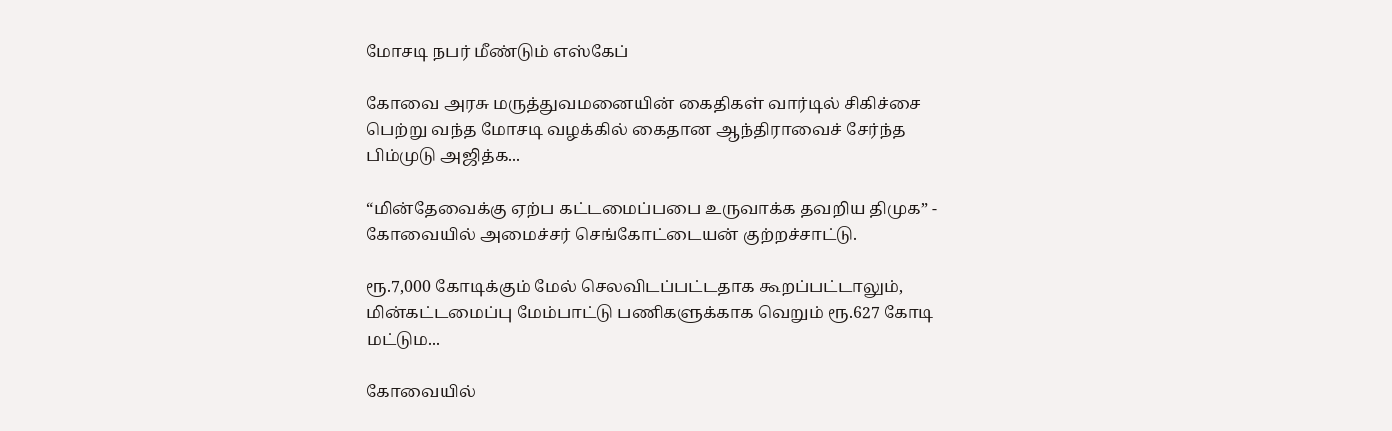மோசடி நபர் மீண்டும் எஸ்கேப்

கோவை அரசு மருத்துவமனையின் கைதிகள் வார்டில் சிகிச்சை பெற்று வந்த மோசடி வழக்கில் கைதான ஆந்திராவைச் சேர்ந்த பிம்முடு அஜித்க...

“மின்தேவைக்கு ஏற்ப கட்டமைப்பபை உருவாக்க தவறிய திமுக” - கோவையில் அமைச்சர் செங்கோட்டையன் குற்றச்சாட்டு.

ரூ.7,000 கோடிக்கும் மேல் செலவிடப்பட்டதாக கூறப்பட்டாலும், மின்கட்டமைப்பு மேம்பாட்டு பணிகளுக்காக வெறும் ரூ.627 கோடி மட்டும...

கோவையில்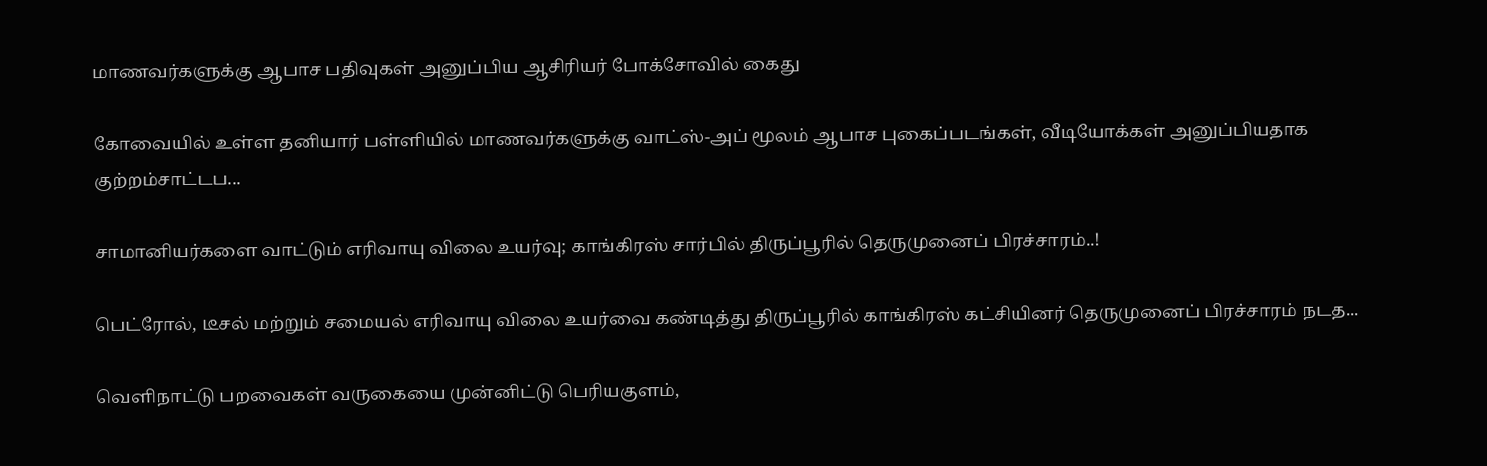மாணவர்களுக்கு ஆபாச பதிவுகள் அனுப்பிய ஆசிரியர் போக்சோவில் கைது

கோவையில் உள்ள தனியார் பள்ளியில் மாணவர்களுக்கு வாட்ஸ்-அப் மூலம் ஆபாச புகைப்படங்கள், வீடியோக்கள் அனுப்பியதாக குற்றம்சாட்டப...

சாமானியர்களை வாட்டும் எரிவாயு விலை உயர்வு; காங்கிரஸ் சார்பில் திருப்பூரில் தெருமுனைப் பிரச்சாரம்..!

பெட்ரோல், டீசல் மற்றும் சமையல் எரிவாயு விலை உயர்வை கண்டித்து திருப்பூரில் காங்கிரஸ் கட்சியினர் தெருமுனைப் பிரச்சாரம் நடத...

வெளிநாட்டு பறவைகள் வருகையை முன்னிட்டு பெரியகுளம்,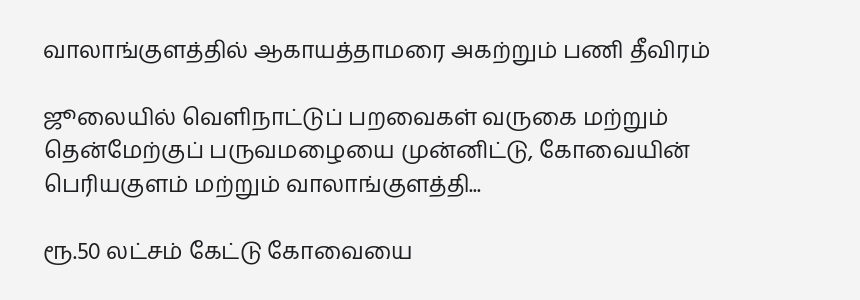வாலாங்குளத்தில் ஆகாயத்தாமரை அகற்றும் பணி தீவிரம்

ஜூலையில் வெளிநாட்டுப் பறவைகள் வருகை மற்றும் தென்மேற்குப் பருவமழையை முன்னிட்டு, கோவையின் பெரியகுளம் மற்றும் வாலாங்குளத்தி...

ரூ.50 லட்சம் கேட்டு கோவையை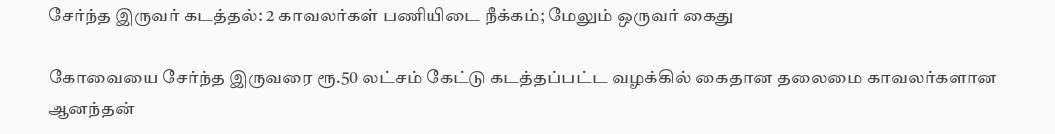சேர்ந்த இருவர் கடத்தல்: 2 காவலர்கள் பணியிடை நீக்கம்; மேலும் ஒருவர் கைது

கோவையை சேர்ந்த இருவரை ரூ.50 லட்சம் கேட்டு கடத்தப்பட்ட வழக்கில் கைதான தலைமை காவலர்களான ஆனந்தன்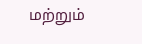மற்றும்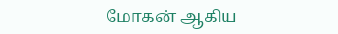மோகன் ஆகிய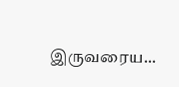இருவரைய...